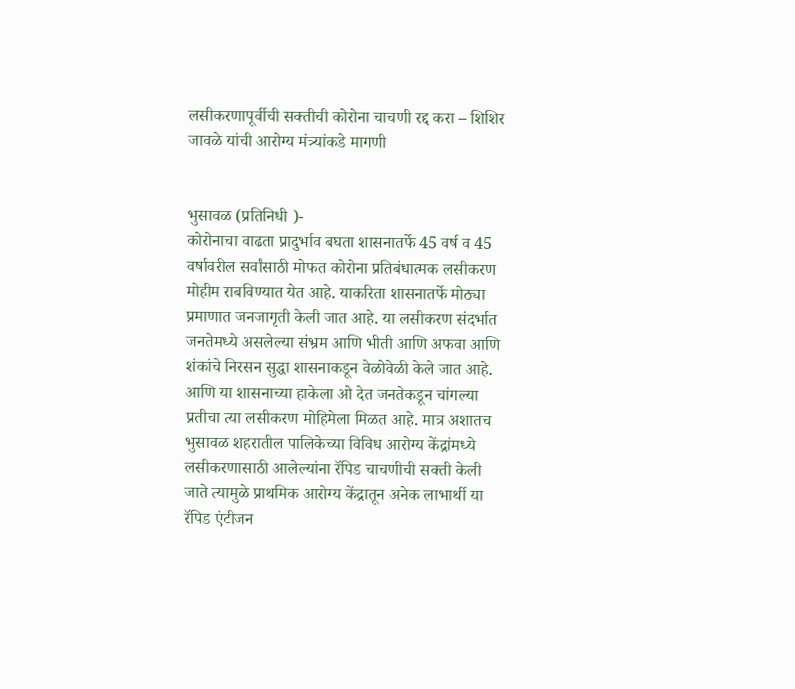लसीकरणापूर्वीची सक्तीची कोरोना चाचणी रद्द करा – शिशिर जावळे यांची आरोग्य मंत्र्यांकडे मागणी


भुसावळ (प्रतिनिधी )-
कोरोनाचा वाढता प्रादुर्भाव बघता शासनातर्फे 45 वर्ष व 45 वर्षावरील सर्वांसाठी मोफत कोरोना प्रतिबंधात्मक लसीकरण मोहीम राबविण्यात येत आहे. याकरिता शासनातर्फे मोठ्या प्रमाणात जनजागृती केली जात आहे. या लसीकरण संदर्भात जनतेमध्ये असलेल्या संभ्रम आणि भीती आणि अफवा आणि शंकांचे निरसन सुद्धा शासनाकडून वेळोवेळी केले जात आहे. आणि या शासनाच्या हाकेला ओ देत जनतेकडून चांगल्या प्रतीचा त्या लसीकरण मोहिमेला मिळत आहे. मात्र अशातच भुसावळ शहरातील पालिकेच्या विविध आरोग्य केंद्रांमध्ये लसीकरणासाठी आलेल्यांना रॅपिड चाचणीची सक्ती केली जाते त्यामुळे प्राथमिक आरोग्य केंद्रातून अनेक लाभार्थी या रॅपिड एंटीजन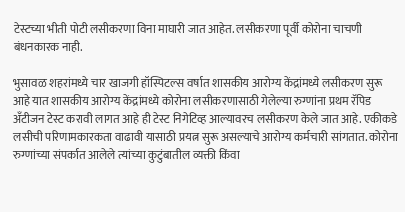टेस्टच्या भीती पोटी लसीकरणा विना माघारी जात आहेत. लसीकरणा पूर्वी कोरोना चाचणी बंधनकारक नाही.

भुसावळ शहरांमध्ये चार खाजगी हॉस्पिटल्स वर्षात शासकीय आरोग्य केंद्रांमध्ये लसीकरण सुरू आहे यात शासकीय आरोग्य केंद्रांमध्ये कोरोना लसीकरणासाठी गेलेल्या रुग्णांना प्रथम रॅपिड अँटीजन टेस्ट करावी लागत आहे ही टेस्ट निगेटिव्ह आल्यावरच लसीकरण केले जात आहे. एकीकडे लसीची परिणामकारकता वाढावी यासाठी प्रयत्न सुरू असल्याचे आरोग्य कर्मचारी सांगतात. कोरोना रुग्णांच्या संपर्कात आलेले त्यांच्या कुटुंबातील व्यक्ती किंवा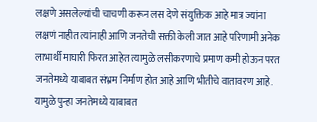लक्षणे असलेल्यांची चाचणी करून लस देणे संयुक्तिक आहे मात्र ज्यांना लक्षणं नाहीत त्यांनाही आणि जनतेची सक्ती केली जात आहे परिणामी अनेक लाभार्थी माघारी फिरत आहेत त्यामुळे लसीकरणाचे प्रमाण कमी होऊन परत जनतेमध्ये याबाबत संभ्रम निर्माण होत आहे आणि भीतीचे वातावरण आहे. यामुळे पुन्हा जनतेमध्ये याबाबत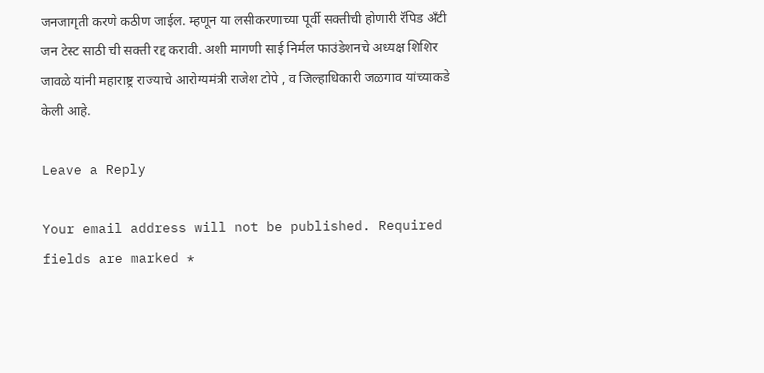जनजागृती करणे कठीण जाईल. म्हणून या लसीकरणाच्या पूर्वी सक्तीची होणारी रॅपिड अँटी जन टेस्ट साठी ची सक्ती रद्द करावी. अशी मागणी साई निर्मल फाउंडेशनचे अध्यक्ष शिशिर जावळे यांनी महाराष्ट्र राज्याचे आरोग्यमंत्री राजेश टोपे , व जिल्हाधिकारी जळगाव यांच्याकडे केली आहे.

Leave a Reply

Your email address will not be published. Required fields are marked *